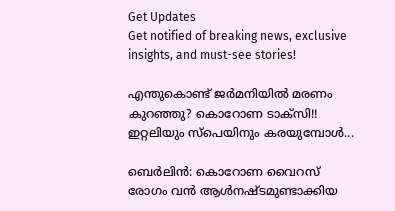Get Updates
Get notified of breaking news, exclusive insights, and must-see stories!

എന്തുകൊണ്ട് ജര്‍മനിയില്‍ മരണം കുറഞ്ഞു? കൊറോണ ടാക്‌സി!! ഇറ്റലിയും സ്‌പെയിനും കരയുമ്പോള്‍...

ബെര്‍ലിന്‍: കൊറോണ വൈറസ് രോഗം വന്‍ ആള്‍നഷ്ടമുണ്ടാക്കിയ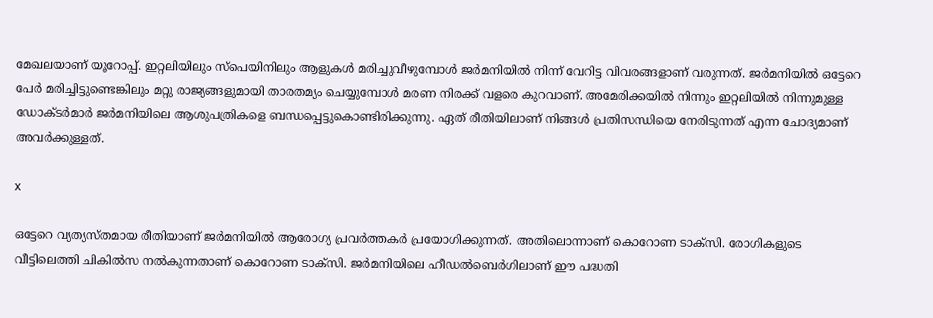മേഖലയാണ് യൂറോപ്പ്. ഇറ്റലിയിലും സ്‌പെയിനിലും ആളുകള്‍ മരിച്ചുവീഴുമ്പോള്‍ ജര്‍മനിയില്‍ നിന്ന് വേറിട്ട വിവരങ്ങളാണ് വരുന്നത്. ജര്‍മനിയില്‍ ഒട്ടേറെ പേര്‍ മരിച്ചിട്ടുണ്ടെങ്കിലും മറ്റു രാജ്യങ്ങളുമായി താരതമ്യം ചെയ്യുമ്പോള്‍ മരണ നിരക്ക് വളരെ കുറവാണ്. അമേരിക്കയില്‍ നിന്നും ഇറ്റലിയില്‍ നിന്നുമുള്ള ഡോക്ടര്‍മാര്‍ ജര്‍മനിയിലെ ആശുപത്രികളെ ബന്ധപ്പെട്ടുകൊണ്ടിരിക്കുന്നു. ഏത് രീതിയിലാണ് നിങ്ങള്‍ പ്രതിസന്ധിയെ നേരിടുന്നത് എന്ന ചോദ്യമാണ് അവര്‍ക്കുള്ളത്.

x

ഒട്ടേറെ വ്യത്യസ്തമായ രീതിയാണ് ജര്‍മനിയില്‍ ആരോഗ്യ പ്രവര്‍ത്തകര്‍ പ്രയോഗിക്കുന്നത്. അതിലൊന്നാണ് കൊറോണ ടാക്‌സി. രോഗികളുടെ വീട്ടിലെത്തി ചികില്‍സ നല്‍കുന്നതാണ് കൊറോണ ടാക്‌സി. ജര്‍മനിയിലെ ഹീഡല്‍ബെര്‍ഗിലാണ് ഈ പദ്ധതി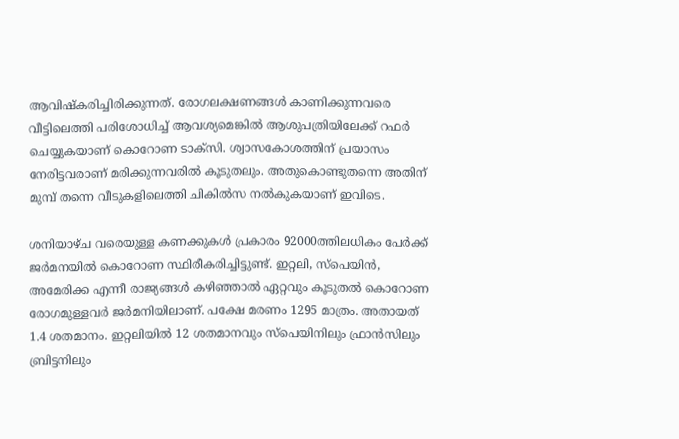ആവിഷ്‌കരിച്ചിരിക്കുന്നത്. രോഗലക്ഷണങ്ങള്‍ കാണിക്കുന്നവരെ വീട്ടിലെത്തി പരിശോധിച്ച് ആവശ്യമെങ്കില്‍ ആശുപത്രിയിലേക്ക് റഫര്‍ ചെയ്യുകയാണ് കൊറോണ ടാക്‌സി. ശ്വാസകോശത്തിന് പ്രയാസം നേരിട്ടവരാണ് മരിക്കുന്നവരില്‍ കൂടുതലും. അതുകൊണ്ടുതന്നെ അതിന് മുമ്പ് തന്നെ വീടുകളിലെത്തി ചികില്‍സ നല്‍കുകയാണ് ഇവിടെ.

ശനിയാഴ്ച വരെയുള്ള കണക്കുകള്‍ പ്രകാരം 92000ത്തിലധികം പേര്‍ക്ക് ജര്‍മനയില്‍ കൊറോണ സ്ഥിരീകരിച്ചിട്ടുണ്ട്. ഇറ്റലി, സ്‌പെയിന്‍, അമേരിക്ക എന്നീ രാജ്യങ്ങള്‍ കഴിഞ്ഞാല്‍ ഏറ്റവും കൂടുതല്‍ കൊറോണ രോഗമുള്ളവര്‍ ജര്‍മനിയിലാണ്. പക്ഷേ മരണം 1295 മാത്രം. അതായത് 1.4 ശതമാനം. ഇറ്റലിയില്‍ 12 ശതമാനവും സ്‌പെയിനിലും ഫ്രാന്‍സിലും ബ്രിട്ടനിലും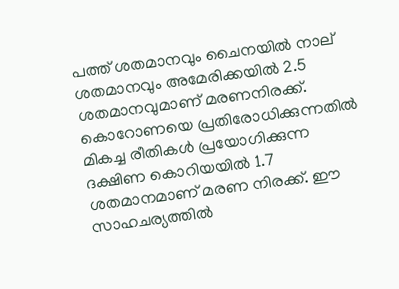പത്ത് ശതമാനവും ചൈനയില്‍ നാല് ശതമാനവും അമേരിക്കയില്‍ 2.5 ശതമാനവുമാണ് മരണനിരക്ക്. കൊറോണയെ പ്രതിരോധിക്കുന്നതില്‍ മികച്ച രീതികള്‍ പ്രയോഗിക്കുന്ന ദക്ഷിണ കൊറിയയില്‍ 1.7 ശതമാനമാണ് മരണ നിരക്ക്. ഈ സാഹചര്യത്തില്‍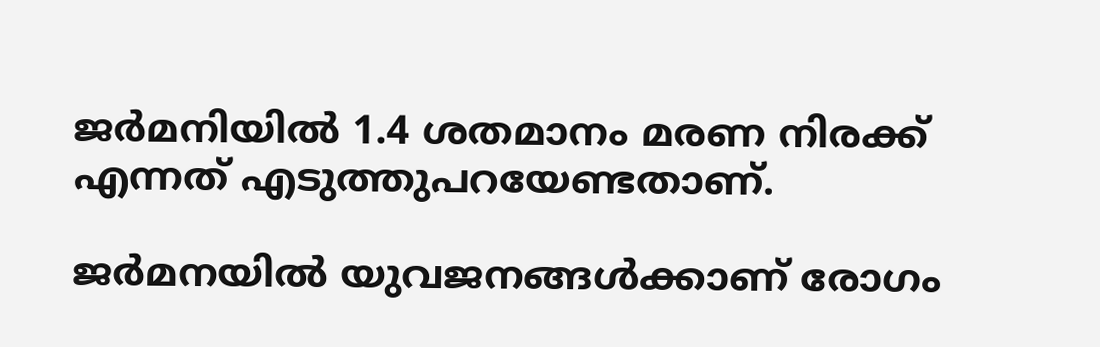ജര്‍മനിയില്‍ 1.4 ശതമാനം മരണ നിരക്ക് എന്നത് എടുത്തുപറയേണ്ടതാണ്.

ജര്‍മനയില്‍ യുവജനങ്ങള്‍ക്കാണ് രോഗം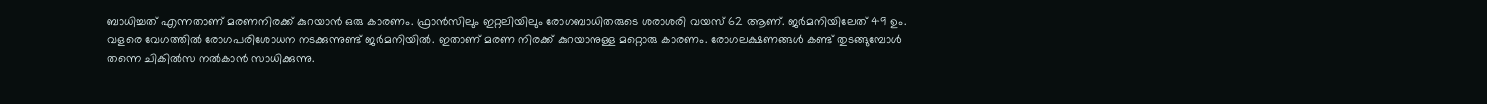ബാധിച്ചത് എന്നതാണ് മരണനിരക്ക് കുറയാന്‍ ഒരു കാരണം. ഫ്രാന്‍സിലും ഇറ്റലിയിലും രോഗബാധിതരുടെ ശരാശരി വയസ് 62 ആണ്. ജര്‍മനിയിലേത് 49 ഉം. വളരെ വേഗത്തില്‍ രോഗപരിശോധന നടക്കുന്നുണ്ട് ജര്‍മനിയില്‍. ഇതാണ് മരണ നിരക്ക് കുറയാനുള്ള മറ്റൊരു കാരണം. രോഗലക്ഷണങ്ങള്‍ കണ്ട് തുടങ്ങുമ്പോള്‍ തന്നെ ചികില്‍സ നല്‍കാന്‍ സാധിക്കുന്നു.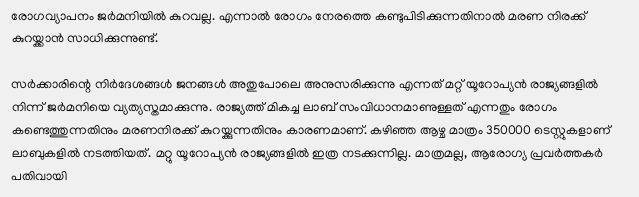രോഗവ്യാപനം ജര്‍മനിയില്‍ കുറവല്ല. എന്നാല്‍ രോഗം നേരത്തെ കണ്ടുപിടിക്കുന്നതിനാല്‍ മരണ നിരക്ക് കുറയ്ക്കാന്‍ സാധിക്കുന്നുണ്ട്.

സര്‍ക്കാരിന്റെ നിര്‍ദേശങ്ങള്‍ ജനങ്ങള്‍ അതുപോലെ അനുസരിക്കുന്നു എന്നത് മറ്റ് യൂറോപ്യന്‍ രാജ്യങ്ങളില്‍ നിന്ന് ജര്‍മനിയെ വ്യത്യസ്തമാക്കുന്നു. രാജ്യത്ത് മികച്ച ലാബ് സംവിധാനമാണുള്ളത് എന്നതും രോഗം കണ്ടെത്തുന്നതിനും മരണനിരക്ക് കുറയ്ക്കുന്നതിനും കാരണമാണ്. കഴിഞ്ഞ ആഴ്ച മാത്രം 350000 ടെസ്റ്റുകളാണ് ലാബുകളില്‍ നടത്തിയത്. മറ്റു യൂറോപ്യന്‍ രാജ്യങ്ങളില്‍ ഇത്ര നടക്കുന്നില്ല. മാത്രമല്ല, ആരോഗ്യ പ്രവര്‍ത്തകര്‍ പതിവായി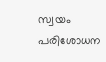സ്വയം പരിശോധന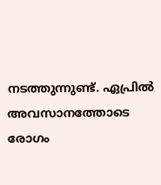നടത്തുന്നുണ്ട്. ഏപ്രില്‍ അവസാനത്തോടെ രോഗം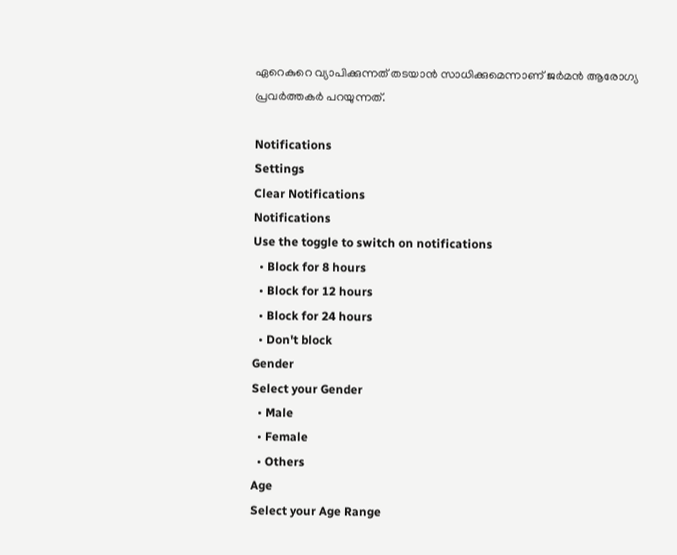ഏറെകുറെ വ്യാപിക്കുന്നത് തടയാന്‍ സാധിക്കുമെന്നാണ് ജര്‍മന്‍ ആരോഗ്യ പ്രവര്‍ത്തകര്‍ പറയുന്നത്.

Notifications
Settings
Clear Notifications
Notifications
Use the toggle to switch on notifications
  • Block for 8 hours
  • Block for 12 hours
  • Block for 24 hours
  • Don't block
Gender
Select your Gender
  • Male
  • Female
  • Others
Age
Select your Age Range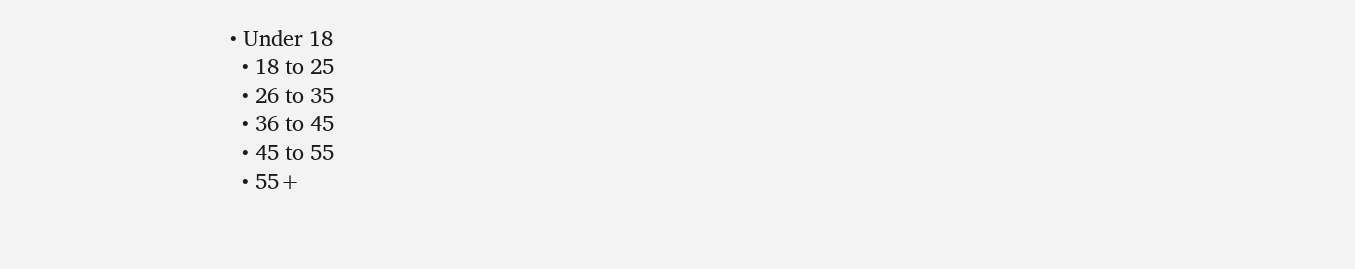• Under 18
  • 18 to 25
  • 26 to 35
  • 36 to 45
  • 45 to 55
  • 55+